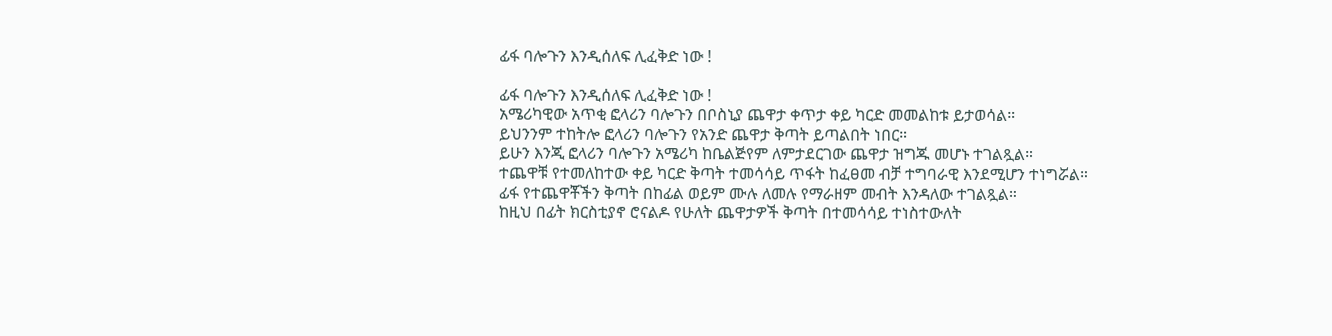ፊፋ ባሎጉን እንዲሰለፍ ሊፈቅድ ነው !

ፊፋ ባሎጉን እንዲሰለፍ ሊፈቅድ ነው !
አሜሪካዊው አጥቂ ፎላሪን ባሎጉን በቦስኒያ ጨዋታ ቀጥታ ቀይ ካርድ መመልከቱ ይታወሳል።
ይህንንም ተከትሎ ፎላሪን ባሎጉን የአንድ ጨዋታ ቅጣት ይጣልበት ነበር።
ይሁን እንጂ ፎላሪን ባሎጉን አሜሪካ ከቤልጅየም ለምታደርገው ጨዋታ ዝግጁ መሆኑ ተገልጿል።
ተጨዋቹ የተመለከተው ቀይ ካርድ ቅጣት ተመሳሳይ ጥፋት ከፈፀመ ብቻ ተግባራዊ እንደሚሆን ተነግሯል።
ፊፋ የተጨዋቾችን ቅጣት በከፊል ወይም ሙሉ ለመሉ የማራዘም መብት እንዳለው ተገልጿል።
ከዚህ በፊት ክርስቲያኖ ሮናልዶ የሁለት ጨዋታዎች ቅጣት በተመሳሳይ ተነስተውለት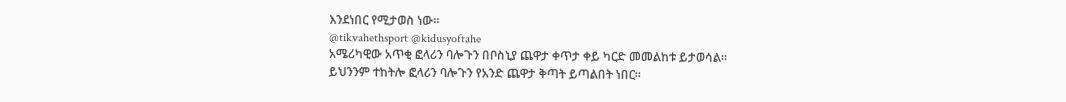እንደነበር የሚታወስ ነው።
@tikvahethsport @kidusyoftahe
አሜሪካዊው አጥቂ ፎላሪን ባሎጉን በቦስኒያ ጨዋታ ቀጥታ ቀይ ካርድ መመልከቱ ይታወሳል።
ይህንንም ተከትሎ ፎላሪን ባሎጉን የአንድ ጨዋታ ቅጣት ይጣልበት ነበር።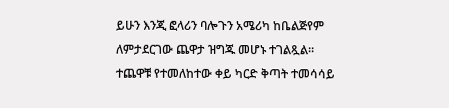ይሁን እንጂ ፎላሪን ባሎጉን አሜሪካ ከቤልጅየም ለምታደርገው ጨዋታ ዝግጁ መሆኑ ተገልጿል።
ተጨዋቹ የተመለከተው ቀይ ካርድ ቅጣት ተመሳሳይ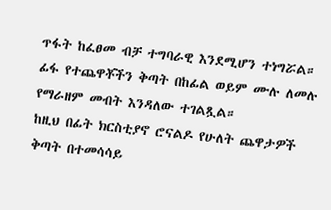ጥፋት ከፈፀመ ብቻ ተግባራዊ እንደሚሆን ተነግሯል።
ፊፋ የተጨዋቾችን ቅጣት በከፊል ወይም ሙሉ ለመሉ የማራዘም መብት እንዳለው ተገልጿል።
ከዚህ በፊት ክርስቲያኖ ሮናልዶ የሁለት ጨዋታዎች ቅጣት በተመሳሳይ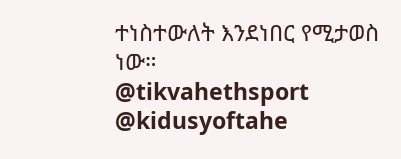ተነስተውለት እንደነበር የሚታወስ ነው።
@tikvahethsport @kidusyoftahe